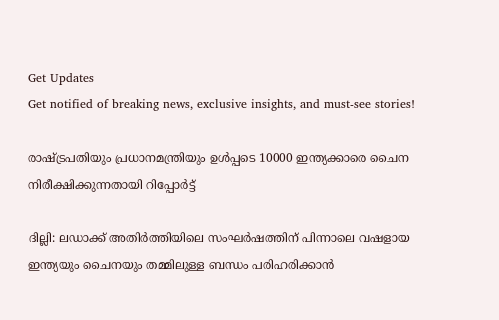Get Updates
Get notified of breaking news, exclusive insights, and must-see stories!

രാഷ്ട്രപതിയും പ്രധാനമന്ത്രിയും ഉള്‍പ്പടെ 10000 ഇന്ത്യക്കാരെ ചൈന നിരീക്ഷിക്കുന്നതായി റിപ്പോര്‍ട്ട്

ദില്ലി: ലഡാക്ക് അതിര്‍ത്തിയിലെ സംഘര്‍ഷത്തിന് പിന്നാലെ വഷളായ ഇന്ത്യയും ചൈനയും തമ്മിലുള്ള ബന്ധം പരിഹരിക്കാന്‍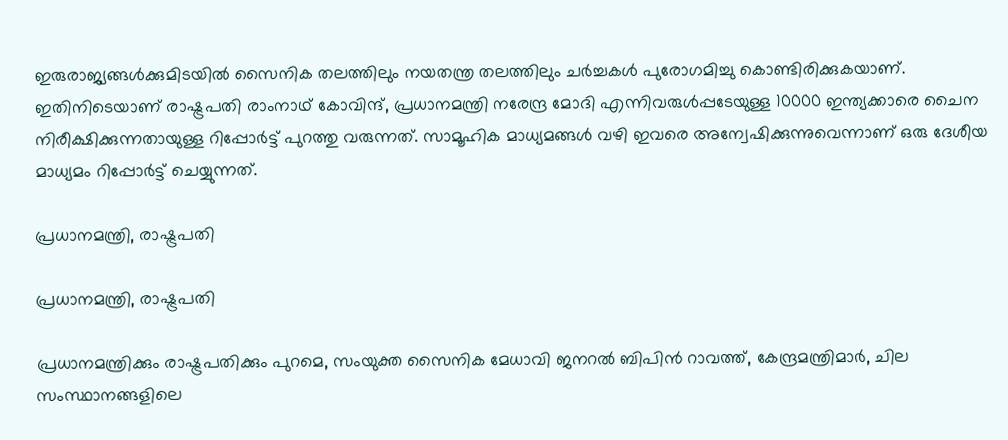ഇരുരാജ്യങ്ങള്‍ക്കുമിടയില്‍ സൈനിക തലത്തിലും നയതന്ത്ര തലത്തിലും ചര്‍ച്ചകള്‍ പുരോഗമിച്ചു കൊണ്ടിരിക്കുകയാണ്. ഇതിനിടെയാണ് രാഷ്ട്രപതി രാംനാഥ് കോവിന്ദ്, പ്രധാനമന്ത്രി നരേന്ദ്ര മോദി എന്നിവരുള്‍പ്പടേയുള്ള 10000 ഇന്ത്യക്കാരെ ചൈന നിരീക്ഷിക്കുന്നതായുള്ള റിപ്പോര്‍ട്ട് പുറത്തു വരുന്നത്. സാമൂഹിക മാധ്യമങ്ങള്‍ വഴി ഇവരെ അന്വേഷിക്കുന്നുവെന്നാണ് ഒരു ദേശീയ മാധ്യമം റിപ്പോര്‍ട്ട് ചെയ്യുന്നത്.

പ്രധാനമന്ത്രി, രാഷ്ട്രപതി

പ്രധാനമന്ത്രി, രാഷ്ട്രപതി

പ്രധാനമന്ത്രിക്കും രാഷ്ട്രപതിക്കും പുറമെ, സംയുക്ത സൈനിക മേധാവി ജനറൽ ബിപിൻ റാവത്ത്, കേന്ദ്രമന്ത്രിമാര്‍, ചില സംസ്ഥാനങ്ങളിലെ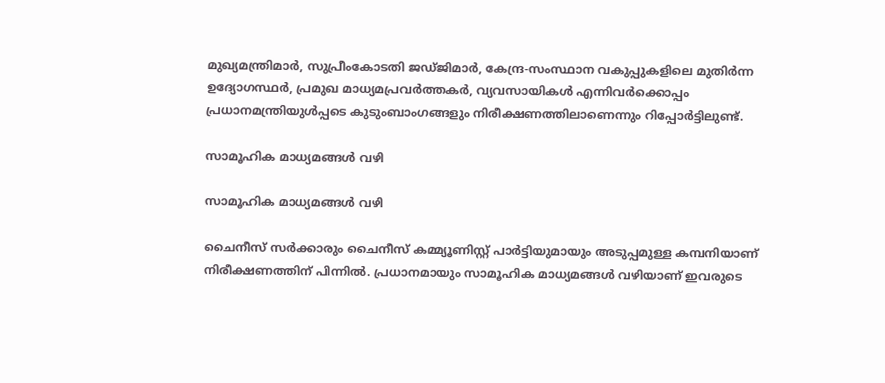മുഖ്യമന്ത്രിമാര്‍, സുപ്രീംകോടതി ജഡ്ജിമാര്‍, കേന്ദ്ര-സംസ്ഥാന വകുപ്പുകളിലെ മുതിര്‍ന്ന ഉദ്യോഗസ്ഥര്‍, പ്രമുഖ മാധ്യമപ്രവര്‍ത്തകര്‍, വ്യവസായികള്‍ എന്നിവര്‍ക്കൊപ്പം പ്രധാനമന്ത്രിയുള്‍പ്പടെ കുടുംബാംഗങ്ങളും നിരീക്ഷണത്തിലാണെന്നും റിപ്പോര്‍ട്ടിലുണ്ട്.

സാമൂഹിക മാധ്യമങ്ങള്‍ വഴി

സാമൂഹിക മാധ്യമങ്ങള്‍ വഴി

ചൈനീസ് സര്‍ക്കാരും ചൈനീസ് കമ്മ്യൂണിസ്റ്റ് പാര്‍ട്ടിയുമായും അടുപ്പമുള്ള കമ്പനിയാണ് നിരീക്ഷണത്തിന് പിന്നില്‍. പ്രധാനമായും സാമൂഹിക മാധ്യമങ്ങള്‍ വഴിയാണ് ഇവരുടെ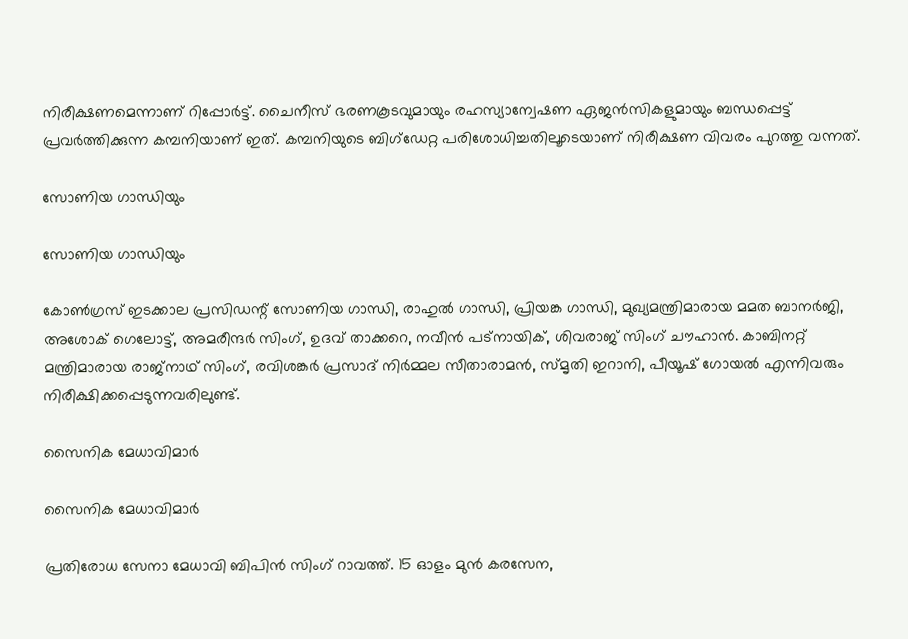നിരീക്ഷണമെന്നാണ് റിപ്പോര്‍ട്ട്. ചൈനീസ് ഭരണകൂടവുമായും രഹസ്യാന്വേഷണ ഏജന്‍സികളുമായും ബന്ധപ്പെട്ട് പ്രവര്‍ത്തിക്കുന്ന കമ്പനിയാണ് ഇത്. കമ്പനിയുടെ ബിഗ്ഡേറ്റ പരിശോധിച്ചതിലൂടെയാണ് നിരീക്ഷണ വിവരം പുറത്തു വന്നത്.

സോണിയ ഗാന്ധിയും

സോണിയ ഗാന്ധിയും

കോൺഗ്രസ് ഇടക്കാല പ്രസിഡന്റ് സോണിയ ഗാന്ധി, രാഹുല്‍ ഗാന്ധി, പ്രിയങ്ക ഗാന്ധി, മുഖ്യമന്ത്രിമാരായ മമത ബാനർജി, അശോക് ഗെലോട്ട്, അമരീന്ദർ സിംഗ്, ഉദവ് താക്കറെ, നവീൻ പട്നായിക്, ശിവരാജ് സിംഗ് ചൗഹാൻ. കാബിനറ്റ് മന്ത്രിമാരായ രാജ്‌നാഥ് സിംഗ്, രവിശങ്കർ പ്രസാദ് നിർമ്മല സീതാരാമൻ, സ്മൃതി ഇറാനി, പീയൂഷ് ഗോയൽ എന്നിവരും നിരീക്ഷിക്കപ്പെടുന്നവരിലുണ്ട്.

സൈനിക മേധാവിമാര്‍

സൈനിക മേധാവിമാര്‍

പ്രതിരോധ സേനാ മേധാവി ബിപിൻ സിംഗ് റാവത്ത്. 15 ഓളം മുൻ കരസേന,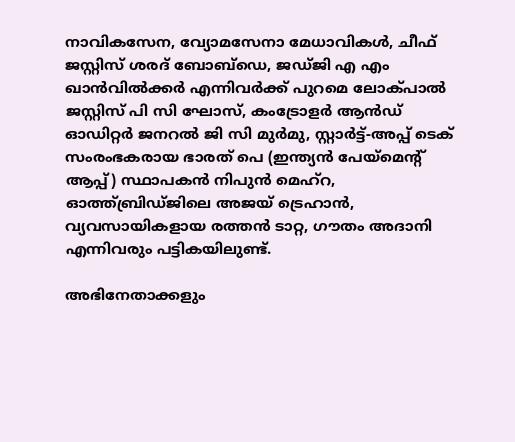നാവികസേന, വ്യോമസേനാ മേധാവികൾ, ചീഫ് ജസ്റ്റിസ് ശരദ് ബോബ്ഡെ, ജഡ്ജി എ എം ഖാൻവിൽക്കർ എന്നിവർക്ക് പുറമെ ലോക്പാൽ ജസ്റ്റിസ് പി സി ഘോസ്, കം‌ട്രോളർ ആന്‍ഡ് ഓഡിറ്റർ ജനറൽ ജി സി മുർമു, സ്റ്റാർട്ട്-അപ്പ് ടെക് സംരംഭകരായ ഭാരത് പെ (ഇന്ത്യൻ പേയ്‌മെന്റ് ആപ്പ്) സ്ഥാപകൻ നിപുൻ മെഹ്‌റ, ഓത്ത്ബ്രിഡ്ജിലെ അജയ് ട്രെഹാൻ, വ്യവസായികളായ രത്തൻ ടാറ്റ, ഗൗതം അദാനി എന്നിവരും പട്ടികയിലുണ്ട്.

അഭിനേതാക്കളും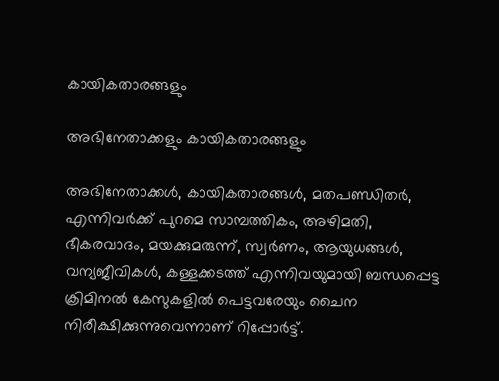കായികതാരങ്ങളും

അഭിനേതാക്കളും കായികതാരങ്ങളും

അഭിനേതാക്കൾ, കായികതാരങ്ങൾ, മതപണ്ഡിതര്‍, എന്നിവര്‍ക്ക് പുറമെ സാമ്പത്തികം, അഴിമതി, ഭീകരവാദം, മയക്കുമരുന്ന്, സ്വർണം, ആയുധങ്ങൾ, വന്യജീവികൾ, കള്ളക്കടത്ത് എന്നിവയുമായി ബന്ധപ്പെട്ട ക്രിമിനല്‍ കേസുകളില്‍ പെട്ടവരേയും ചൈന നിരീക്ഷിക്കുന്നുവെന്നാണ് റിപ്പോര്‍ട്ട്.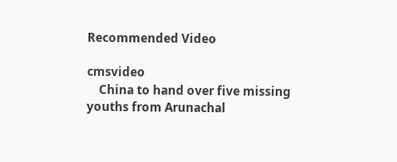Recommended Video

cmsvideo
    China to hand over five missing youths from Arunachal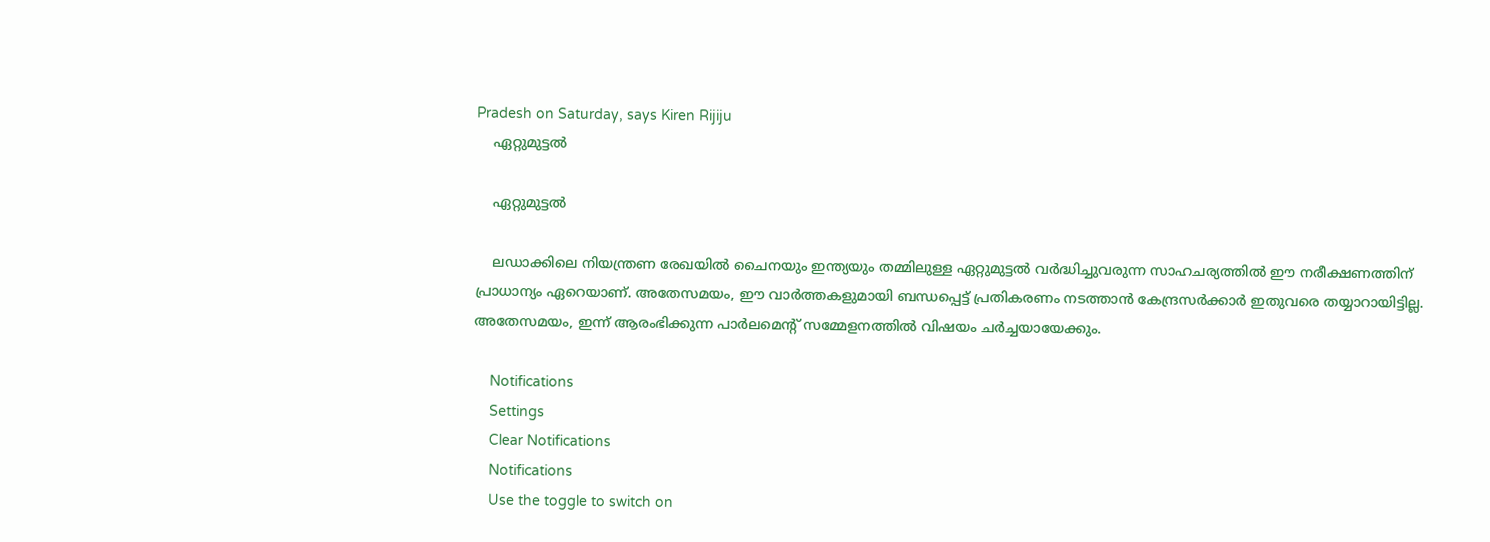Pradesh on Saturday, says Kiren Rijiju
    ഏറ്റുമുട്ടല്‍

    ഏറ്റുമുട്ടല്‍

    ലഡാക്കിലെ നിയന്ത്രണ രേഖയിൽ ചൈനയും ഇന്ത്യയും തമ്മിലുള്ള ഏറ്റുമുട്ടല്‍ വർദ്ധിച്ചുവരുന്ന സാഹചര്യത്തിൽ ഈ നരീക്ഷണത്തിന് പ്രാധാന്യം ഏറെയാണ്. അതേസമയം, ഈ വാര്‍ത്തകളുമായി ബന്ധപ്പെട്ട് പ്രതികരണം നടത്താന്‍ കേന്ദ്രസര്‍ക്കാര്‍ ഇതുവരെ തയ്യാറായിട്ടില്ല. അതേസമയം, ഇന്ന് ആരംഭിക്കുന്ന പാര്‍ലമെന്‍റ് സമ്മേളനത്തില്‍ വിഷയം ചര്‍ച്ചയായേക്കും.

    Notifications
    Settings
    Clear Notifications
    Notifications
    Use the toggle to switch on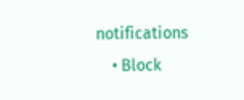notifications
    • Block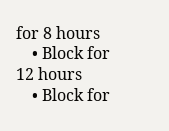for 8 hours
    • Block for 12 hours
    • Block for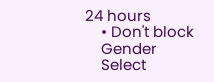24 hours
    • Don't block
    Gender
    Select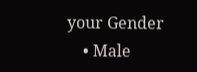your Gender
    • Male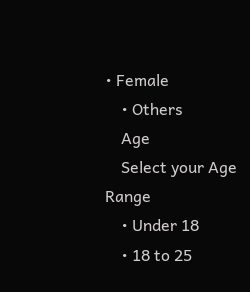• Female
    • Others
    Age
    Select your Age Range
    • Under 18
    • 18 to 25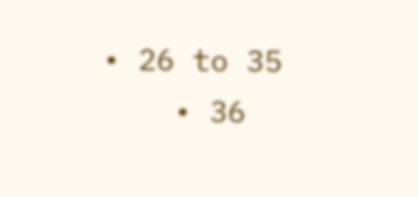• 26 to 35
    • 36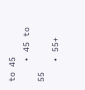to 45
    • 45 to 55
    • 55+